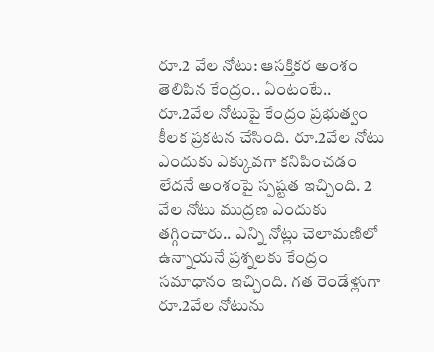రూ.2 వేల నోటు: ఆసక్తికర అంశం తెలిపిన కేంద్రం.. ఏంటంటే..
రూ.2వేల నోటుపై కేంద్రం ప్రభుత్వం కీలక ప్రకటన చేసింది. రూ.2వేల నోటు ఎందుకు ఎక్కువగా కనిపించడం లేదనే అంశంపై స్పష్టత ఇచ్చింది. 2 వేల నోటు ముద్రణ ఎందుకు తగ్గించారు.. ఎన్ని నోట్లు చెలామణిలో ఉన్నాయనే ప్రశ్నలకు కేంద్రం సమాధానం ఇచ్చింది. గత రెండేళ్లుగా రూ.2వేల నోటును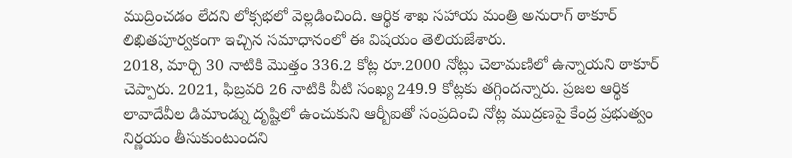ముద్రించడం లేదని లోక్సభలో వెల్లడించింది. ఆర్థిక శాఖ సహాయ మంత్రి అనురాగ్ ఠాకూర్ లిఖితపూర్వకంగా ఇచ్చిన సమాధానంలో ఈ విషయం తెలియజేశారు.
2018, మార్చి 30 నాటికి మొత్తం 336.2 కోట్ల రూ.2000 నోట్లు చెలామణిలో ఉన్నాయని ఠాకూర్ చెప్పారు. 2021, ఫిబ్రవరి 26 నాటికి వీటి సంఖ్య 249.9 కోట్లకు తగ్గిందన్నారు. ప్రజల ఆర్థిక లావాదేవీల డిమాండ్ను దృష్టిలో ఉంచుకుని ఆర్బీఐతో సంప్రదించి నోట్ల ముద్రణపై కేంద్ర ప్రభుత్వం నిర్ణయం తీసుకుంటుందని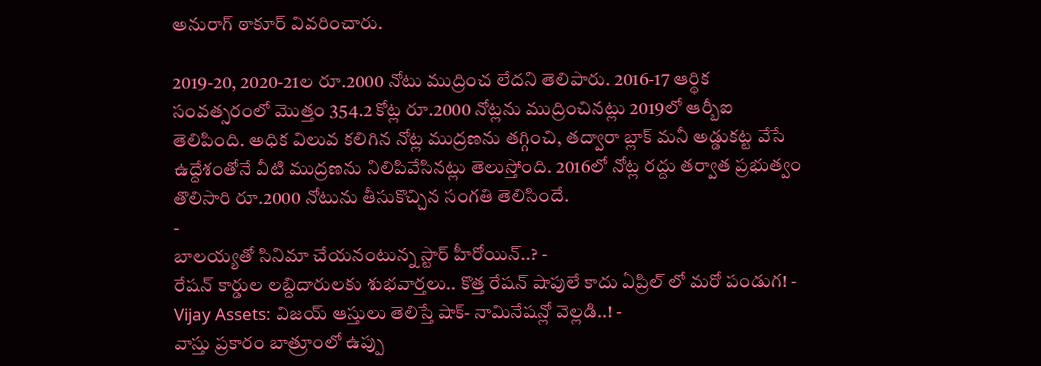అనురాగ్ ఠాకూర్ వివరించారు.

2019-20, 2020-21ల రూ.2000 నోటు ముద్రించ లేదని తెలిపారు. 2016-17 ఆర్థిక సంవత్సరంలో మొత్తం 354.2 కోట్ల రూ.2000 నోట్లను ముద్రించినట్లు 2019లో ఆర్బీఐ తెలిపింది. అధిక విలువ కలిగిన నోట్ల ముద్రణను తగ్గించి, తద్వారా బ్లాక్ మనీ అడ్డుకట్ట వేసే ఉద్దేశంతోనే వీటి ముద్రణను నిలిపివేసినట్లు తెలుస్తోంది. 2016లో నోట్ల రద్దు తర్వాత ప్రభుత్వం తొలిసారి రూ.2000 నోటును తీసుకొచ్చిన సంగతి తెలిసిందే.
-
బాలయ్యతో సినిమా చేయనంటున్న స్టార్ హీరోయిన్..? -
రేషన్ కార్డుల లబ్దిదారులకు శుభవార్తలు.. కొత్త రేషన్ షాపులే కాదు ఏప్రిల్ లో మరో పండుగ! -
Vijay Assets: విజయ్ ఆస్తులు తెలిస్తే షాక్- నామినేషన్లో వెల్లడి..! -
వాస్తు ప్రకారం బాత్రూంలో ఉప్పు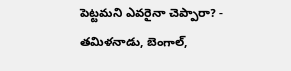పెట్టమని ఎవరైనా చెప్పారా? -
తమిళనాడు, బెంగాల్,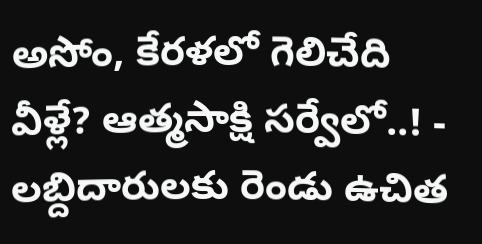అసోం, కేరళలో గెలిచేది వీళ్లే? ఆత్మసాక్షి సర్వేలో..! -
లబ్దిదారులకు రెండు ఉచిత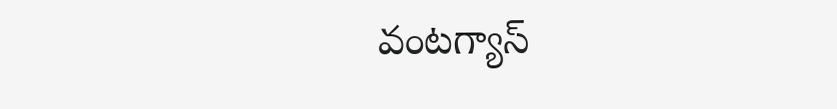వంటగ్యాస్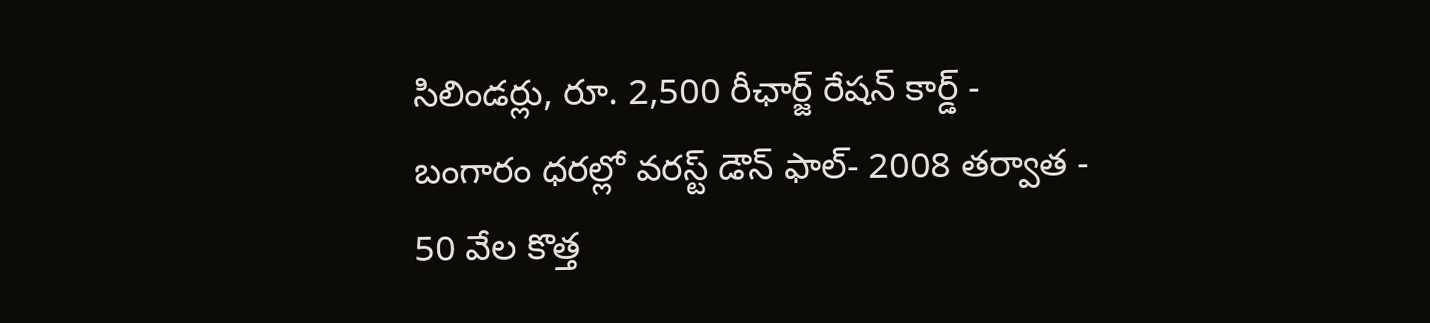సిలిండర్లు, రూ. 2,500 రీఛార్జ్ రేషన్ కార్డ్ -
బంగారం ధరల్లో వరస్ట్ డౌన్ ఫాల్- 2008 తర్వాత -
50 వేల కొత్త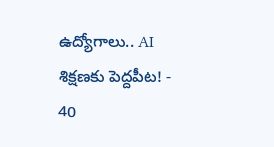ఉద్యోగాలు.. AI శిక్షణకు పెద్దపీట! -
40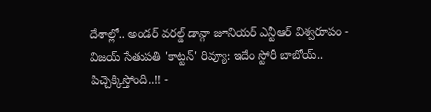దేశాల్లో.. అండర్ వరల్డ్ డాన్గా జూనియర్ ఎన్టీఆర్ విశ్వరూపం -
విజయ్ సేతుపతి 'కాట్టన్' రివ్యూ: ఇదేం స్టోరీ బాబోయ్.. పిచ్చెక్కిస్తోంది..!! -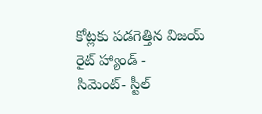కోట్లకు పడగెత్తిన విజయ్ రైట్ హ్యాండ్ -
సిమెంట్- స్టీల్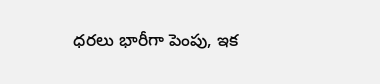ధరలు భారీగా పెంపు, ఇక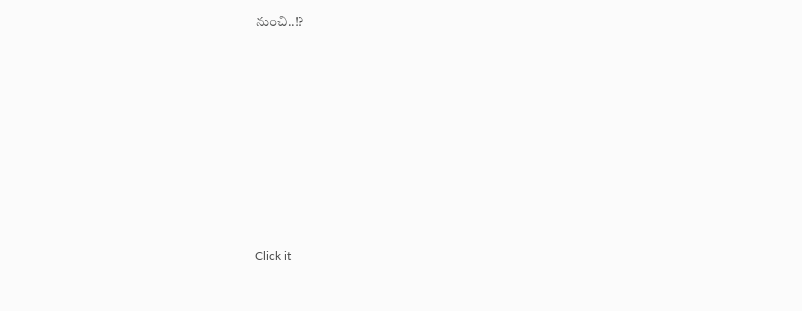నుంచి..!?












Click it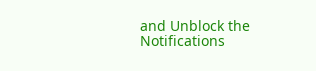and Unblock the Notifications